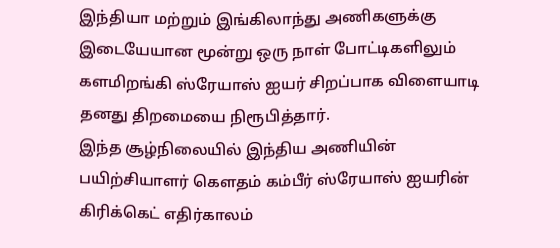இந்தியா மற்றும் இங்கிலாந்து அணிகளுக்கு இடையேயான மூன்று ஒரு நாள் போட்டிகளிலும் களமிறங்கி ஸ்ரேயாஸ் ஐயர் சிறப்பாக விளையாடி தனது திறமையை நிரூபித்தார்.
இந்த சூழ்நிலையில் இந்திய அணியின் பயிற்சியாளர் கௌதம் கம்பீர் ஸ்ரேயாஸ் ஐயரின் கிரிக்கெட் எதிர்காலம்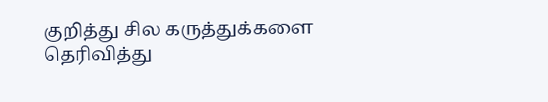குறித்து சில கருத்துக்களை தெரிவித்து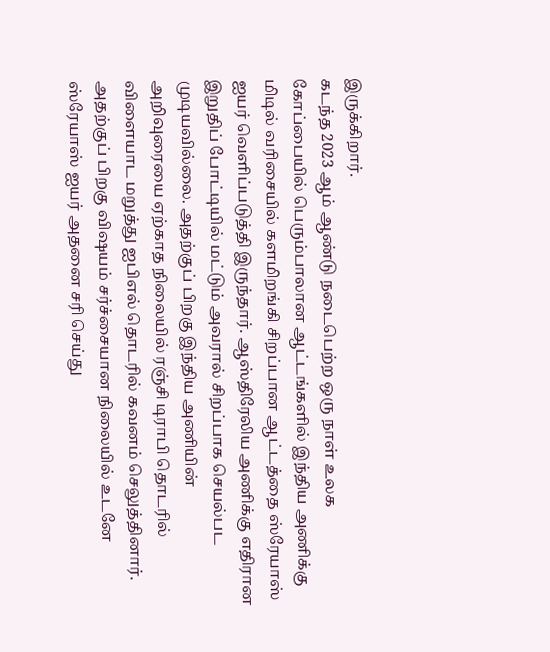இருக்கிறார்.
கடந்த 2023 ஆம் ஆண்டு நடைபெற்ற ஒரு நாள் உலக கோப்பையில் பெரும்பாலான ஆட்டங்களில் இந்திய அணிக்கு மிடில் வரிசையில் களமிறங்கி சிறப்பான ஆட்டத்தை ஸ்ரேயாஸ் ஐயர் வெளிப்படுத்தி இருந்தார். ஆஸ்திரேலிய அணிக்கு எதிரான இறுதிப் போட்டியில் மட்டும் அவரால் சிறப்பாக செயல்பட முடியவில்லை. அதற்குப் பிறகு இந்திய அணியின் அறிவுரையை ஏற்காத நிலையில் ரஞ்சி டிராபி தொடரில் விளையாட மறுத்து ஐபிஎல் தொடரில் கவனம் செலுத்தினார்.
அதற்குப் பிறகு விஷயம் சர்ச்சையான நிலையில் உடனே ஸ்ரேயாஸ் ஐயர் அதனை சரி செய்து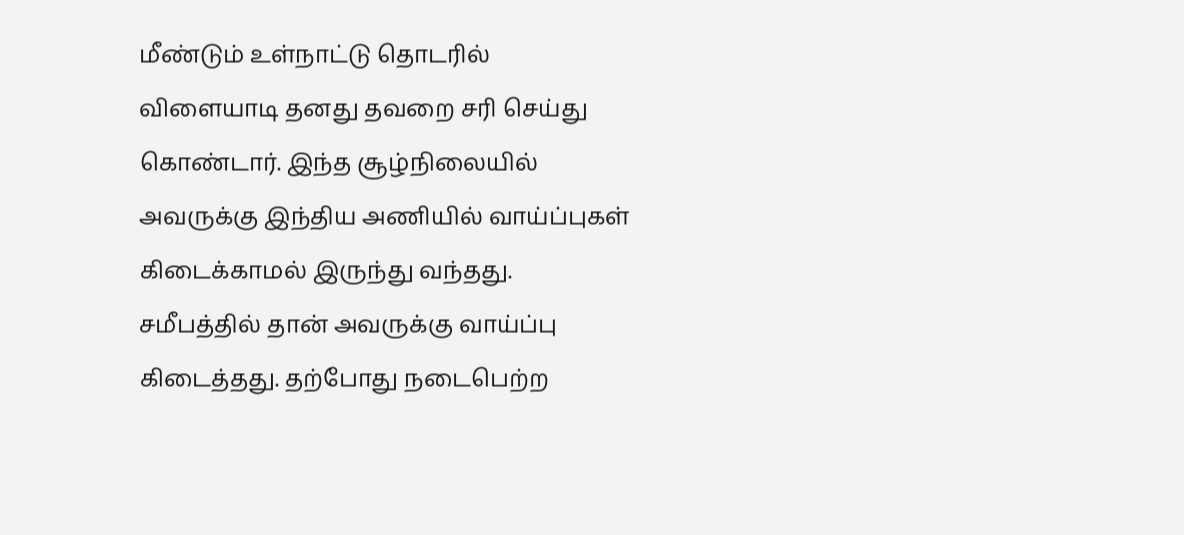மீண்டும் உள்நாட்டு தொடரில் விளையாடி தனது தவறை சரி செய்து கொண்டார். இந்த சூழ்நிலையில் அவருக்கு இந்திய அணியில் வாய்ப்புகள் கிடைக்காமல் இருந்து வந்தது. சமீபத்தில் தான் அவருக்கு வாய்ப்பு கிடைத்தது. தற்போது நடைபெற்ற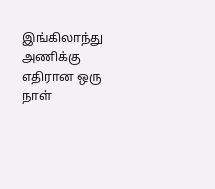இங்கிலாந்து அணிக்கு எதிரான ஒரு நாள்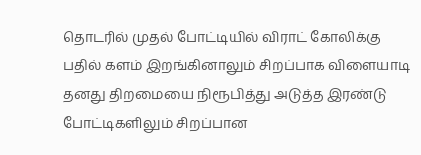தொடரில் முதல் போட்டியில் விராட் கோலிக்கு பதில் களம் இறங்கினாலும் சிறப்பாக விளையாடி தனது திறமையை நிரூபித்து அடுத்த இரண்டு போட்டிகளிலும் சிறப்பான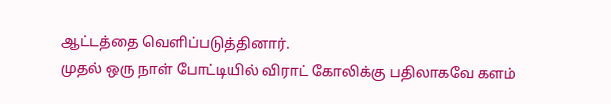ஆட்டத்தை வெளிப்படுத்தினார்.
முதல் ஒரு நாள் போட்டியில் விராட் கோலிக்கு பதிலாகவே களம்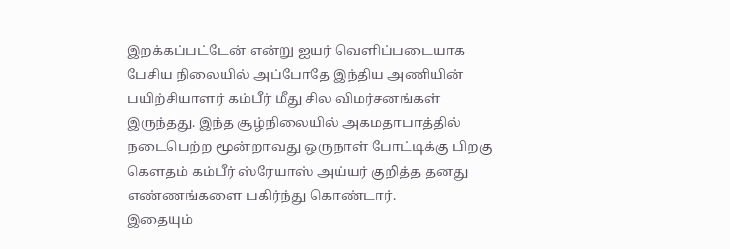இறக்கப்பட்டேன் என்று ஐயர் வெளிப்படையாக பேசிய நிலையில் அப்போதே இந்திய அணியின் பயிற்சியாளர் கம்பீர் மீது சில விமர்சனங்கள் இருந்தது. இந்த சூழ்நிலையில் அகமதாபாத்தில் நடைபெற்ற மூன்றாவது ஒருநாள் போட்டிக்கு பிறகு கௌதம் கம்பீர் ஸ்ரேயாஸ் அய்யர் குறித்த தனது எண்ணங்களை பகிர்ந்து கொண்டார்.
இதையும்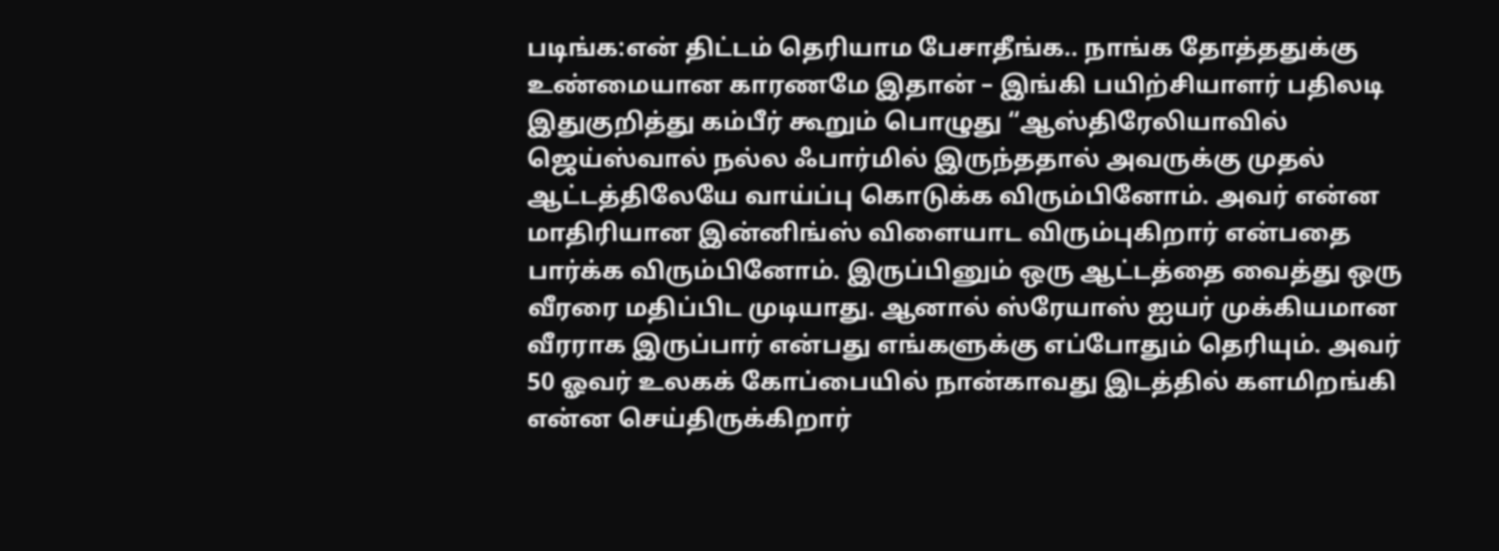படிங்க:என் திட்டம் தெரியாம பேசாதீங்க.. நாங்க தோத்ததுக்கு உண்மையான காரணமே இதான் – இங்கி பயிற்சியாளர் பதிலடி
இதுகுறித்து கம்பீர் கூறும் பொழுது “ஆஸ்திரேலியாவில் ஜெய்ஸ்வால் நல்ல ஃபார்மில் இருந்ததால் அவருக்கு முதல் ஆட்டத்திலேயே வாய்ப்பு கொடுக்க விரும்பினோம். அவர் என்ன மாதிரியான இன்னிங்ஸ் விளையாட விரும்புகிறார் என்பதை பார்க்க விரும்பினோம். இருப்பினும் ஒரு ஆட்டத்தை வைத்து ஒரு வீரரை மதிப்பிட முடியாது. ஆனால் ஸ்ரேயாஸ் ஐயர் முக்கியமான வீரராக இருப்பார் என்பது எங்களுக்கு எப்போதும் தெரியும். அவர் 50 ஓவர் உலகக் கோப்பையில் நான்காவது இடத்தில் களமிறங்கி என்ன செய்திருக்கிறார்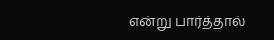என்று பார்த்தால்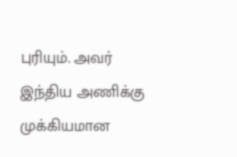புரியும். அவர் இந்திய அணிக்கு முக்கியமான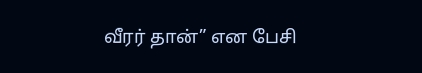வீரர் தான்” என பேசி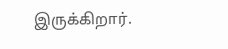இருக்கிறார்.